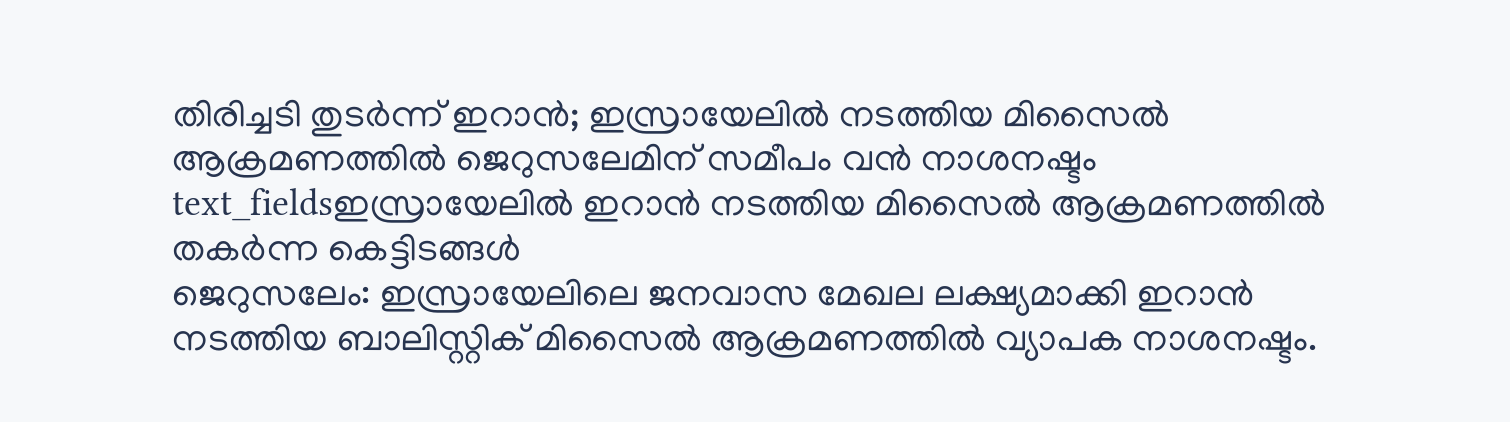തിരിച്ചടി തുടർന്ന് ഇറാൻ; ഇസ്രായേലിൽ നടത്തിയ മിസൈൽ ആക്രമണത്തിൽ ജെറുസലേമിന് സമീപം വൻ നാശനഷ്ടം
text_fieldsഇസ്രായേലിൽ ഇറാൻ നടത്തിയ മിസൈൽ ആക്രമണത്തിൽ തകർന്ന കെട്ടിടങ്ങൾ
ജെറുസലേം: ഇസ്രായേലിലെ ജനവാസ മേഖല ലക്ഷ്യമാക്കി ഇറാൻ നടത്തിയ ബാലിസ്റ്റിക് മിസൈൽ ആക്രമണത്തിൽ വ്യാപക നാശനഷ്ടം.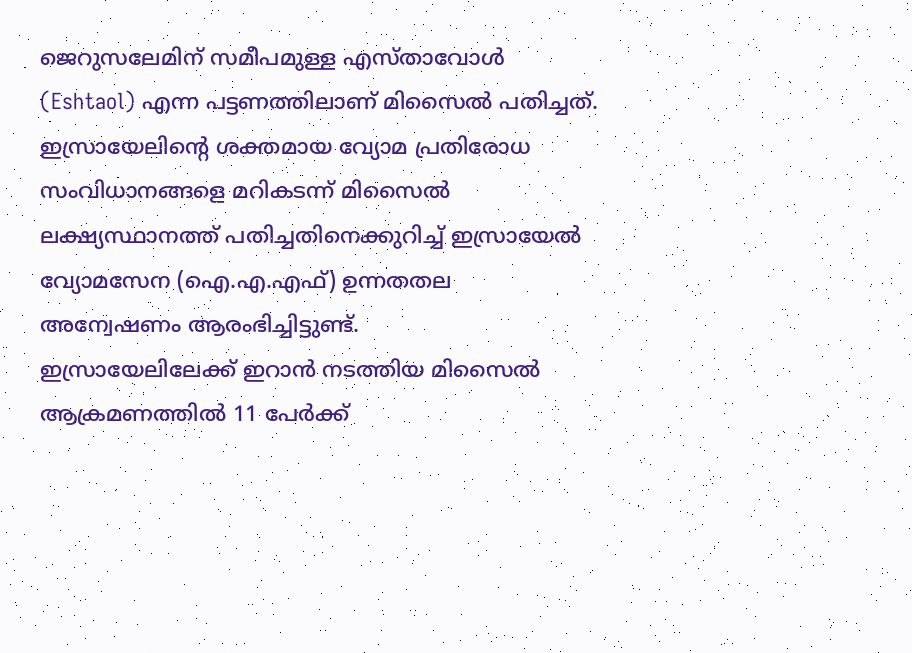ജെറുസലേമിന് സമീപമുള്ള എസ്താവോൾ (Eshtaol) എന്ന പട്ടണത്തിലാണ് മിസൈൽ പതിച്ചത്. ഇസ്രായേലിന്റെ ശക്തമായ വ്യോമ പ്രതിരോധ സംവിധാനങ്ങളെ മറികടന്ന് മിസൈൽ ലക്ഷ്യസ്ഥാനത്ത് പതിച്ചതിനെക്കുറിച്ച് ഇസ്രായേൽ വ്യോമസേന (ഐ.എ.എഫ്) ഉന്നതതല അന്വേഷണം ആരംഭിച്ചിട്ടുണ്ട്.
ഇസ്രായേലിലേക്ക് ഇറാൻ നടത്തിയ മിസൈൽ ആക്രമണത്തിൽ 11 പേർക്ക്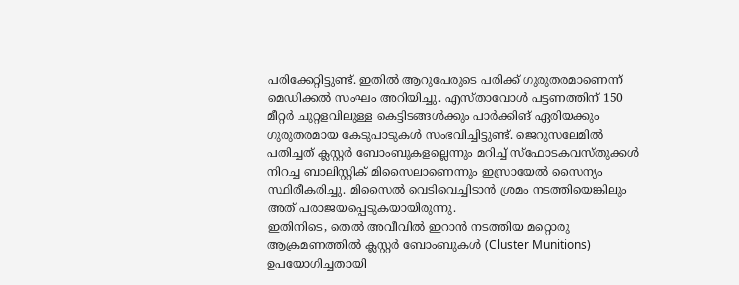പരിക്കേറ്റിട്ടുണ്ട്. ഇതിൽ ആറുപേരുടെ പരിക്ക് ഗുരുതരമാണെന്ന് മെഡിക്കൽ സംഘം അറിയിച്ചു. എസ്താവോൾ പട്ടണത്തിന് 150 മീറ്റർ ചുറ്റളവിലുള്ള കെട്ടിടങ്ങൾക്കും പാർക്കിങ് ഏരിയക്കും ഗുരുതരമായ കേടുപാടുകൾ സംഭവിച്ചിട്ടുണ്ട്. ജെറുസലേമിൽ പതിച്ചത് ക്ലസ്റ്റർ ബോംബുകളല്ലെന്നും മറിച്ച് സ്ഫോടകവസ്തുക്കൾ നിറച്ച ബാലിസ്റ്റിക് മിസൈലാണെന്നും ഇസ്രായേൽ സൈന്യം സ്ഥിരീകരിച്ചു. മിസൈൽ വെടിവെച്ചിടാൻ ശ്രമം നടത്തിയെങ്കിലും അത് പരാജയപ്പെടുകയായിരുന്നു.
ഇതിനിടെ, തെൽ അവീവിൽ ഇറാൻ നടത്തിയ മറ്റൊരു ആക്രമണത്തിൽ ക്ലസ്റ്റർ ബോംബുകൾ (Cluster Munitions) ഉപയോഗിച്ചതായി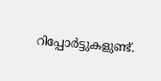റിപ്പോർട്ടുകളുണ്ട്.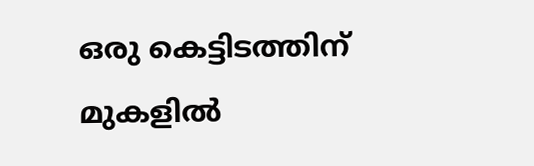ഒരു കെട്ടിടത്തിന് മുകളിൽ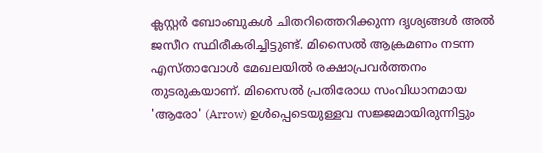ക്ലസ്റ്റർ ബോംബുകൾ ചിതറിത്തെറിക്കുന്ന ദൃശ്യങ്ങൾ അൽ ജസീറ സ്ഥിരീകരിച്ചിട്ടുണ്ട്. മിസൈൽ ആക്രമണം നടന്ന എസ്താവോൾ മേഖലയിൽ രക്ഷാപ്രവർത്തനം തുടരുകയാണ്. മിസൈൽ പ്രതിരോധ സംവിധാനമായ 'ആരോ' (Arrow) ഉൾപ്പെടെയുള്ളവ സജ്ജമായിരുന്നിട്ടും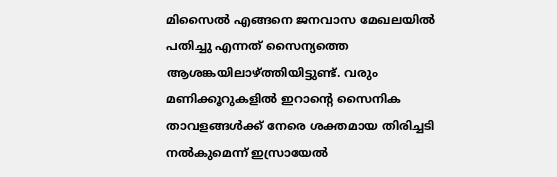മിസൈൽ എങ്ങനെ ജനവാസ മേഖലയിൽ പതിച്ചു എന്നത് സൈന്യത്തെ ആശങ്കയിലാഴ്ത്തിയിട്ടുണ്ട്. വരും മണിക്കൂറുകളിൽ ഇറാന്റെ സൈനിക താവളങ്ങൾക്ക് നേരെ ശക്തമായ തിരിച്ചടി നൽകുമെന്ന് ഇസ്രായേൽ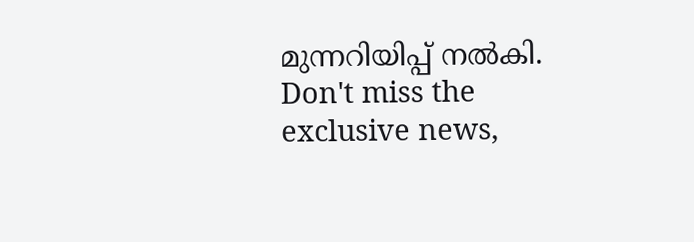മുന്നറിയിപ്പ് നൽകി.
Don't miss the exclusive news,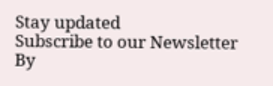Stay updated
Subscribe to our Newsletter
By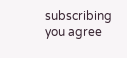subscribing you agree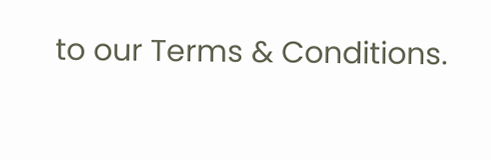to our Terms & Conditions.